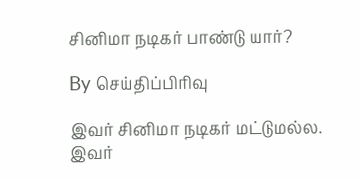சினிமா நடிகர் பாண்டு யார்?

By செய்திப்பிரிவு

இவர் சினிமா நடிகர் மட்டுமல்ல. இவர்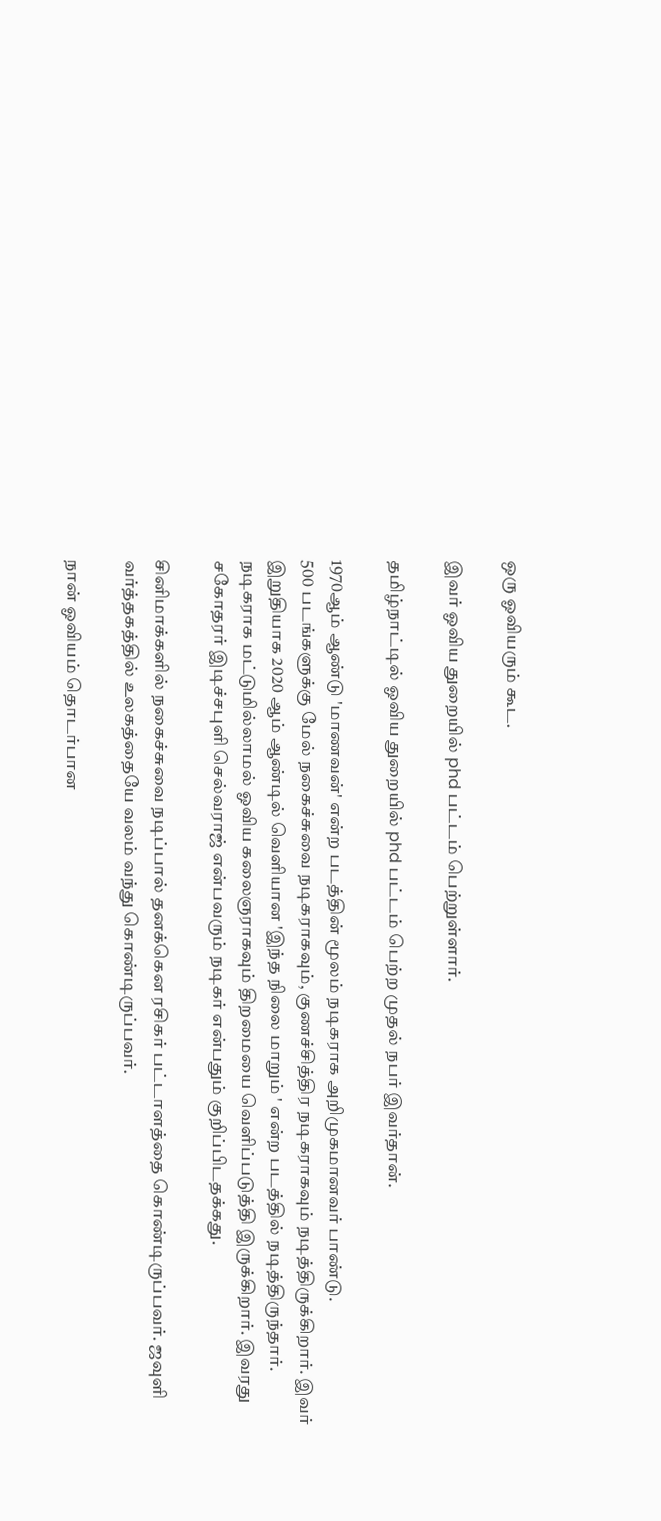ஒரு ஓவியரும் கூட.

இவர் ஓவிய துறையில் phd பட்டம் பெற்றுள்ளார்.

தமிழ்நாட்டில் ஓவிய துறையில் phd பட்டம் பெற்ற முதல் நபர் இவர்தான்.

1970ஆம் ஆண்டு 'மாணவன்' என்ற படத்தின் மூலம் நடிகராக அறிமுகமானவர் பாண்டு.
500 படங்களுக்கு மேல் நகைச்சுவை நடிகராகவும், குணச்சித்திர நடிகராகவும் நடித்திருக்கிறார். இவர் இறுதியாக 2020 ஆம் ஆண்டில் வெளியான 'இந்த நிலை மாறும் ' என்ற படத்தில் நடித்திருந்தார். நடிகராக மட்டுமில்லாமல் ஓவிய கலைஞராகவும் திறமையை வெளிப்படுத்தி இருக்கிறார். இவரது சகோதரர் இடிச்சபுளி செல்வராஜ் என்பவரும் நடிகர் என்பதும் குறிப்பிடதக்கது.

சினிமாக்களில் நகைச்சுவை நடிப்பால் தனக்கென ரசிகர் பட்டாளத்தை கொண்டிருப்பவர். ஜவுளி வர்த்தகத்தில் உலகத்தையே வலம் வந்து கொண்டிருப்பவர்.

நான் ஓவியம் தொடர்பான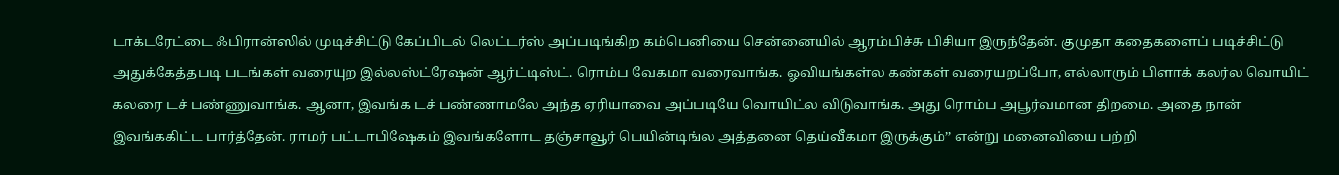டாக்டரேட்டை ஃபிரான்ஸில் முடிச்சிட்டு கேப்பிடல் லெட்டர்ஸ் அப்படிங்கிற கம்பெனியை சென்னையில் ஆரம்பிச்சு பிசியா இருந்தேன். குமுதா கதைகளைப் படிச்சிட்டு அதுக்கேத்தபடி படங்கள் வரையுற இல்லஸ்ட்ரேஷன் ஆர்ட்டிஸ்ட். ரொம்ப வேகமா வரைவாங்க. ஓவியங்கள்ல கண்கள் வரையறப்போ, எல்லாரும் பிளாக் கலர்ல வொயிட் கலரை டச் பண்ணுவாங்க. ஆனா, இவங்க டச் பண்ணாமலே அந்த ஏரியாவை அப்படியே வொயிட்ல விடுவாங்க. அது ரொம்ப அபூர்வமான திறமை. அதை நான் இவங்ககிட்ட பார்த்தேன். ராமர் பட்டாபிஷேகம் இவங்களோட தஞ்சாவூர் பெயின்டிங்ல அத்தனை தெய்வீகமா இருக்கும்’’ என்று மனைவியை பற்றி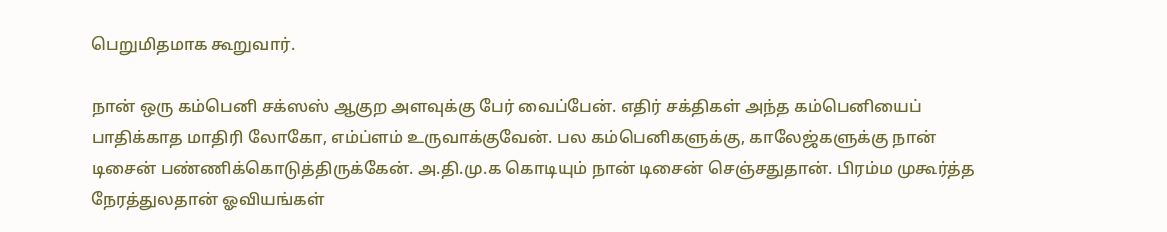பெறுமிதமாக கூறுவார்.

நான் ஒரு கம்பெனி சக்ஸஸ் ஆகுற அளவுக்கு பேர் வைப்பேன். எதிர் சக்திகள் அந்த கம்பெனியைப் பாதிக்காத மாதிரி லோகோ, எம்ப்ளம் உருவாக்குவேன். பல கம்பெனிகளுக்கு, காலேஜ்களுக்கு நான் டிசைன் பண்ணிக்கொடுத்திருக்கேன். அ.தி.மு.க கொடியும் நான் டிசைன் செஞ்சதுதான். பிரம்ம முகூர்த்த நேரத்துலதான் ஓவியங்கள்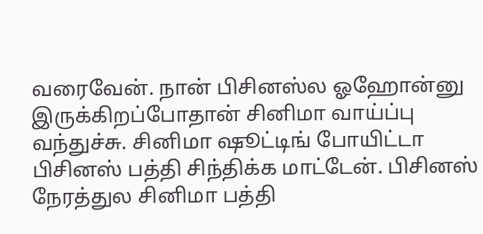வரைவேன். நான் பிசினஸ்ல ஓஹோன்னு இருக்கிறப்போதான் சினிமா வாய்ப்பு வந்துச்சு. சினிமா ஷூட்டிங் போயிட்டா பிசினஸ் பத்தி சிந்திக்க மாட்டேன். பிசினஸ் நேரத்துல சினிமா பத்தி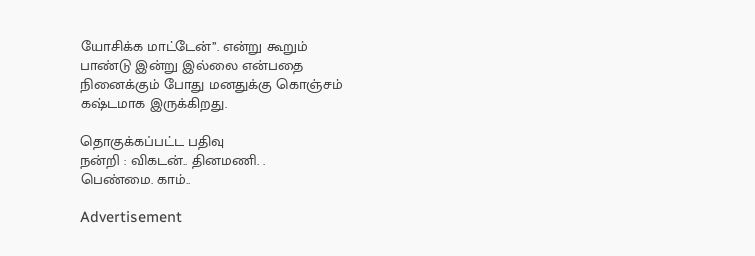யோசிக்க மாட்டேன்’’. என்று கூறும்
பாண்டு இன்று இல்லை என்பதை
நினைக்கும் போது மனதுக்கு கொஞ்சம்
கஷ்டமாக இருக்கிறது.

தொகுக்கப்பட்ட பதிவு
நன்றி : விகடன்.. தினமணி. .
பெண்மை. காம்..

Advertisement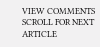VIEW COMMENTS
SCROLL FOR NEXT ARTICLE